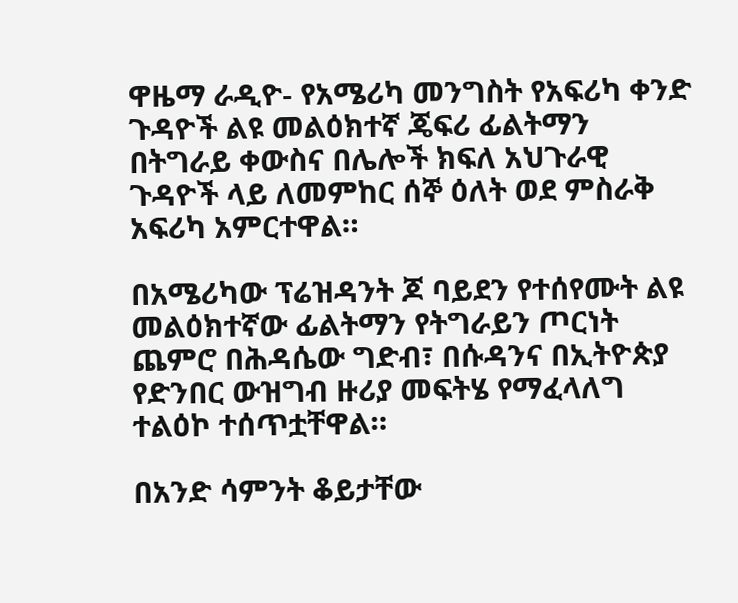ዋዜማ ራዲዮ- የአሜሪካ መንግስት የአፍሪካ ቀንድ ጉዳዮች ልዩ መልዕክተኛ ጄፍሪ ፊልትማን በትግራይ ቀውስና በሌሎች ክፍለ አህጉራዊ ጉዳዮች ላይ ለመምከር ሰኞ ዕለት ወደ ምስራቅ አፍሪካ አምርተዋል።

በአሜሪካው ፕሬዝዳንት ጆ ባይደን የተሰየሙት ልዩ መልዕክተኛው ፊልትማን የትግራይን ጦርነት ጨምሮ በሕዳሴው ግድብ፣ በሱዳንና በኢትዮጵያ የድንበር ውዝግብ ዙሪያ መፍትሄ የማፈላለግ ተልዕኮ ተሰጥቷቸዋል።

በአንድ ሳምንት ቆይታቸው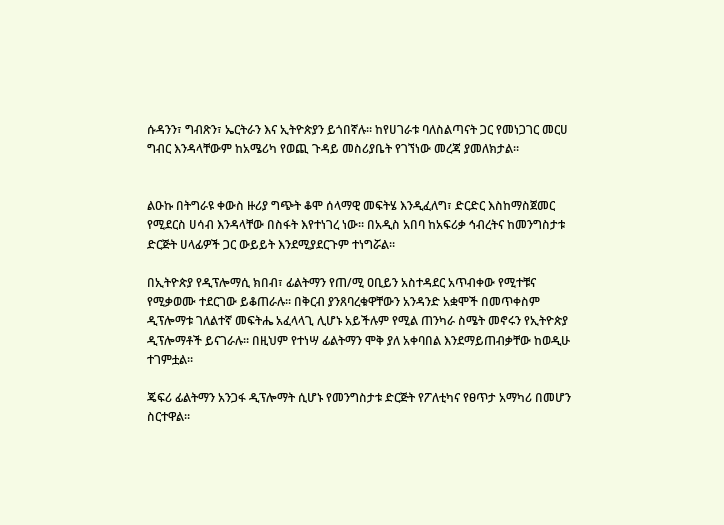ሱዳንን፣ ግብጽን፣ ኤርትራን እና ኢትዮጵያን ይጎበኛሉ። ከየሀገራቱ ባለስልጣናት ጋር የመነጋገር መርሀ ግብር እንዳላቸውም ከአሜሪካ የወጪ ጉዳይ መስሪያቤት የገኘነው መረጃ ያመለክታል።


ልዑኩ በትግራዩ ቀውስ ዙሪያ ግጭት ቆሞ ሰላማዊ መፍትሄ እንዲፈለግ፣ ድርድር እስከማስጀመር የሚደርስ ሀሳብ እንዳላቸው በስፋት እየተነገረ ነው። በአዲስ አበባ ከአፍሪቃ ኅብረትና ከመንግስታቱ ድርጅት ሀላፊዎች ጋር ውይይት እንደሚያደርጉም ተነግሯል።

በኢትዮጵያ የዲፕሎማሲ ክበብ፣ ፊልትማን የጠ/ሚ ዐቢይን አስተዳደር አጥብቀው የሚተቹና የሚቃወሙ ተደርገው ይቆጠራሉ። በቅርብ ያንጸባረቁዋቸውን አንዳንድ አቋሞች በመጥቀስም ዲፕሎማቱ ገለልተኛ መፍትሔ አፈላላጊ ሊሆኑ አይችሉም የሚል ጠንካራ ስሜት መኖሩን የኢትዮጵያ ዲፕሎማቶች ይናገራሉ። በዚህም የተነሣ ፊልትማን ሞቅ ያለ አቀባበል እንደማይጠብቃቸው ከወዲሁ ተገምቷል።

ጄፍሪ ፊልትማን አንጋፋ ዲፕሎማት ሲሆኑ የመንግስታቱ ድርጅት የፖለቲካና የፀጥታ አማካሪ በመሆን ስርተዋል።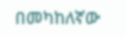በመካከለኛው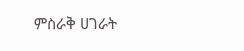ምስራቅ ሀገራት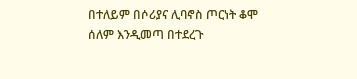በተለይም በሶሪያና ሊባኖስ ጦርነት ቆሞ ሰለም እንዲመጣ በተደረጉ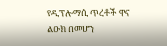የዲፕሎማሲ ጥረቶች ዋና ልዑክ በመሆን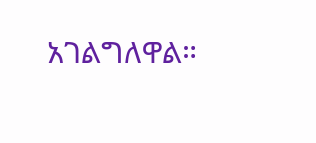አገልግለዋል።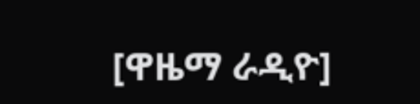[ዋዜማ ራዲዮ]